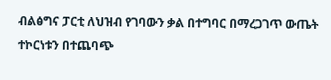ብልፅግና ፓርቲ ለህዝብ የገባውን ቃል በተግባር በማረጋገጥ ውጤት ተኮርነቱን በተጨባጭ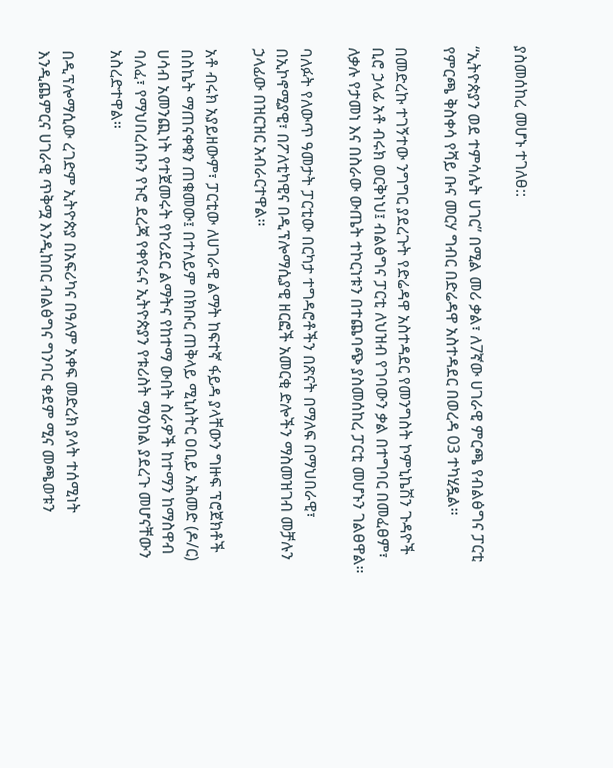ያስመሰከረ መሆኑ ተገለፀ::

“ኢትዮጵያን ወደ ተምሳሌት ሀገር” በሚል መሪ ቃል፣ ለ7ኛው ሀገራዊ ምርጫ የብልፅግና ፓርቲ የምርጫ ቅስቀሳ የሻይ ቡና መርሃ ግብር በድሬዳዋ አስተዳደር በወረዳ 03 ተካሂዷል።

በመድረኩ ተገኝተው ንግግር ያደረጉት የድሬዳዋ አስተዳደር የመንግስት ኮምኒኬሽን ጉዳዮች ቢሮ ኃላፊ አቶ ብሩክ ወርቅነህ፤ ብልፅግና ፓርቲ ለህዝብ የገባውን ቃል በተግባር በመፈፀም፣ ለቃሉ የታመነ እና በስራው ውጤት ተኮርነቱን በተጨባጭ ያስመሰከረ ፓርቲ መሆኑን ገልፀዋል።

ባለፉት የለውጥ ዓመታት ፓርቲው በርካታ ተግዳሮቶችን በጽናት በማለፍ በማህበራዊ፣ በኢኮኖሚያዊ፣ በፖለቲካዊና በዲፕሎማሲያዊ ዘርፎች አመርቂ ድሎችን ማስመዝገብ መቻሉን ኃላፊው በዝርዝር አብራርተዋል።

አቶ ብሩክ አያይዘውም፣ ፓርቲው ለሀገራዊ ልማት ከፍተኛ ፋይዳ ያላቸውን ግዙፍ ፕሮጀክቶች በስኬት ማጠናቀቁን ጠቁመው፤ በተለይም በክቡር ጠቅላይ ሚኒስትር ዐቢይ አሕመድ (ዶ/ር) ሀሳብ አመንጪነት የተጀመሩት የኮሪደር ልማትና የከተማ ውበት ስራዎች ከተማን ከማስዋብ ባለፈ፣ የማህበረሰቡን የኑሮ ደረጃ የቀየሩና ኢትዮጵያን የቱሪስት ማዕከል ያደረጉ መሆናቸውን አስረድተዋል።

በዲፕሎማሲው ረገድም ኢትዮጵያ በአፍሪካና በዓለም አቀፍ መድረክ ያላት ተሰሚነት እንዲጨምርና ሀገራዊ ጥቅሟ እንዲከበር ብልፅግና ግንባር ቀደም ሚና መጫወቱን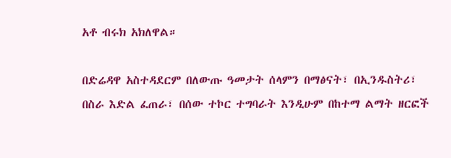አቶ ብሩክ አክለዋል።

በድሬዳዋ አስተዳደርም በለውጡ ዓመታት ሰላምን በማፅናት፣ በኢንዱስትሪ፣ በስራ እድል ፈጠራ፣ በሰው ተኮር ተግባራት እንዲሁም በከተማ ልማት ዘርፎች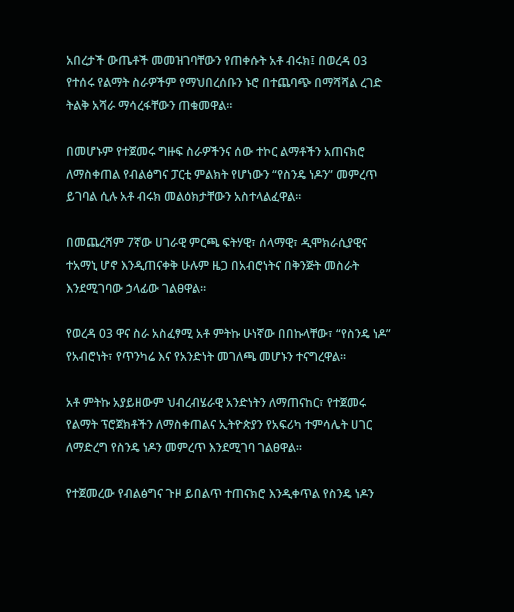አበረታች ውጤቶች መመዝገባቸውን የጠቀሱት አቶ ብሩክ፤ በወረዳ 03 የተሰሩ የልማት ስራዎችም የማህበረሰቡን ኑሮ በተጨባጭ በማሻሻል ረገድ ትልቅ አሻራ ማሳረፋቸውን ጠቁመዋል።

በመሆኑም የተጀመሩ ግዙፍ ስራዎችንና ሰው ተኮር ልማቶችን አጠናክሮ ለማስቀጠል የብልፅግና ፓርቲ ምልክት የሆነውን “የስንዴ ነዶን” መምረጥ ይገባል ሲሉ አቶ ብሩክ መልዕክታቸውን አስተላልፈዋል።

በመጨረሻም 7ኛው ሀገራዊ ምርጫ ፍትሃዊ፣ ሰላማዊ፣ ዲሞክራሲያዊና ተአማኒ ሆኖ እንዲጠናቀቅ ሁሉም ዜጋ በአብሮነትና በቅንጅት መስራት እንደሚገባው ኃላፊው ገልፀዋል።

የወረዳ 03 ዋና ስራ አስፈፃሚ አቶ ምትኩ ሁነኛው በበኩላቸው፣ “የስንዴ ነዶ” የአብሮነት፣ የጥንካሬ እና የአንድነት መገለጫ መሆኑን ተናግረዋል።

አቶ ምትኩ አያይዘውም ህብረብሄራዊ አንድነትን ለማጠናከር፣ የተጀመሩ የልማት ፕሮጀክቶችን ለማስቀጠልና ኢትዮጵያን የአፍሪካ ተምሳሌት ሀገር ለማድረግ የስንዴ ነዶን መምረጥ እንደሚገባ ገልፀዋል።

የተጀመረው የብልፅግና ጉዞ ይበልጥ ተጠናክሮ እንዲቀጥል የስንዴ ነዶን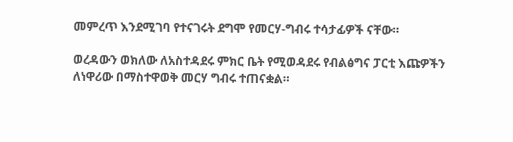መምረጥ እንደሚገባ የተናገሩት ደግሞ የመርሃ-ግብሩ ተሳታፊዎች ናቸው።

ወረዳውን ወክለው ለአስተዳደሩ ምክር ቤት የሚወዳደሩ የብልፅግና ፓርቲ እጩዎችን ለነዋሪው በማስተዋወቅ መርሃ ግብሩ ተጠናቋል።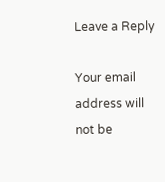Leave a Reply

Your email address will not be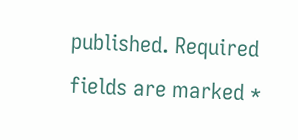published. Required fields are marked *